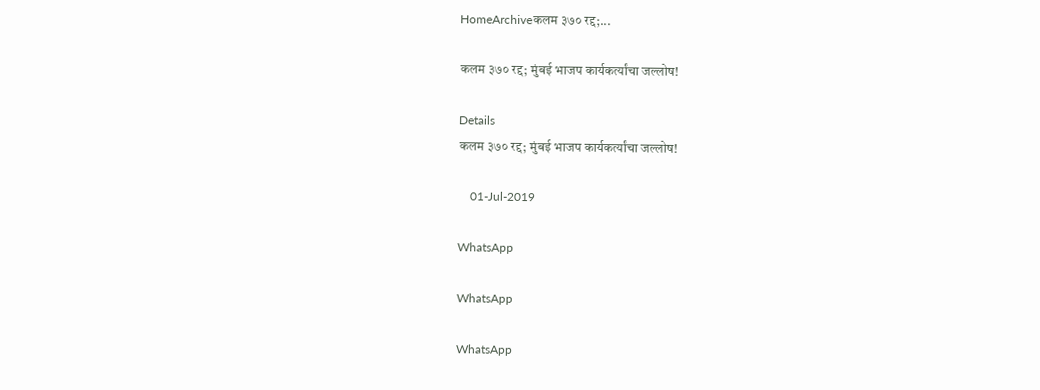HomeArchiveकलम ३७० रद्द;...

कलम ३७० रद्द; मुंबई भाजप कार्यकर्त्यांचा जल्लोष!

Details
कलम ३७० रद्द; मुंबई भाजप कार्यकर्त्यांचा जल्लोष!

    01-Jul-2019

WhatsApp

WhatsApp

WhatsApp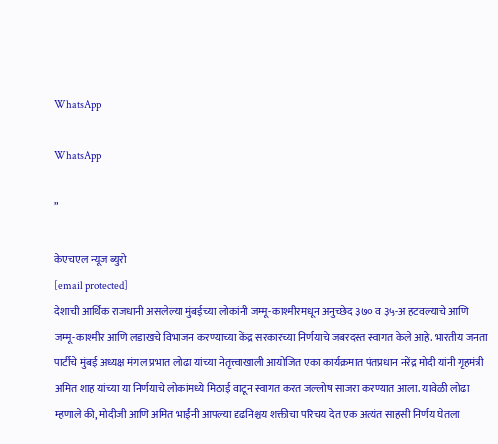WhatsApp

WhatsApp

”

केएचएल न्यूज ब्युरो
[email protected]
देशाची आर्थिक राजधानी असलेल्या मुंबईच्या लोकांनी जम्मू-काश्मीरमधून अनुच्छेद ३७० व ३५-अ हटवल्याचे आणि जम्मू-काश्मीर आणि लडाखचे विभाजन करण्याच्या केंद्र सरकारच्या निर्णयाचे जबरदस्त स्वागत केले आहे. भारतीय जनता पार्टीचे मुंबई अध्यक्ष मंगल प्रभात लोढा यांच्या नेतृत्त्वाखाली आयोजित एका कार्यक्रमात पंतप्रधान नरेंद्र मोदी यांनी गृहमंत्री अमित शाह यांच्या या निर्णयाचे लोकांमध्ये मिठाई वाटून स्वागत करत जल्लोष साजरा करण्यात आला. यावेळी लोढा म्हणाले की, मोदीजी आणि अमित भाईंनी आपल्या दृढनिश्चय शक्तीचा परिचय देत एक अत्यंत साहसी निर्णय घेतला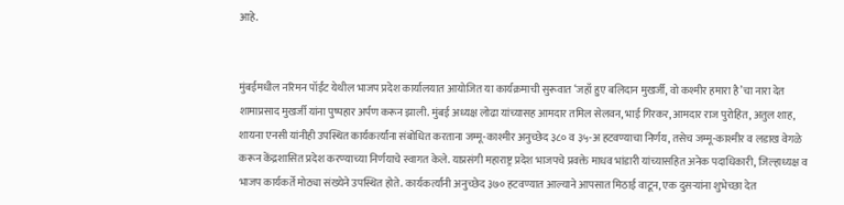आहे.


मुंबईमधील नरिमन पॉईंट येथील भाजप प्रदेश कार्यालयात आयोजित या कार्यक्रमाची सुरूवात ‘जहाँ हुए बलिदान मुखर्जी, वो कश्मीर हमारा है’चा नारा देत शामाप्रसाद मुखर्जी यांना पुष्पहार अर्पण करून झाली. मुंबई अध्यक्ष लोढा यांच्यासह आमदार तमिल सेलवन, भाई गिरकर, आमदार राज पुरोहित, अतुल शाह, शायना एनसी यांनीही उपस्थित कार्यकर्त्यांना संबोधित करताना जम्मू-काश्मीर अनुच्छेद ३८० व ३५-अ हटवण्याचा निर्णय, तसेच जम्मू-काश्मीर व लडाख वेगळे करून केंद्रशासित प्रदेश करण्याच्या निर्णयाचे स्वागत केले. याप्रसंगी महाराष्ट्र प्रदेश भाजपचे प्रवक्ते माधव भांडारी यांच्यासहित अनेक पदाधिकारी, जिल्हाध्यक्ष व भाजप कार्यकर्ते मोठ्या संख्येने उपस्थित होते. कार्यकर्त्यांनी अनुच्छेद ३७० हटवण्यात आल्याने आपसात मिठाई वाटून, एक दुसऱ्यांना शुभेच्छा देत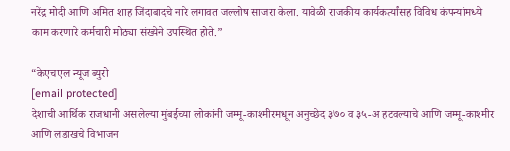नरेंद्र मोदी आणि अमित शाह जिंदाबादचे नारे लगावत जल्लोष साजरा केला. यावेळी राजकीय कार्यकर्त्यांसह विविध कंपन्यांमध्ये काम करणारे कर्मचारी मोठ्या संख्येने उपस्थित होते.”

“केएचएल न्यूज ब्युरो
[email protected]
देशाची आर्थिक राजधानी असलेल्या मुंबईच्या लोकांनी जम्मू-काश्मीरमधून अनुच्छेद ३७० व ३५-अ हटवल्याचे आणि जम्मू-काश्मीर आणि लडाखचे विभाजन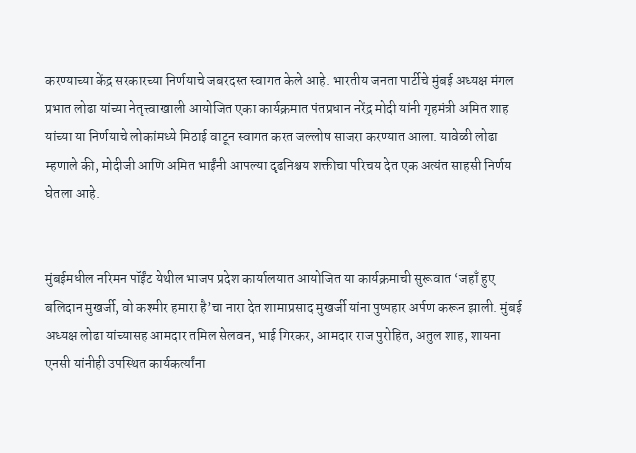करण्याच्या केंद्र सरकारच्या निर्णयाचे जबरदस्त स्वागत केले आहे. भारतीय जनता पार्टीचे मुंबई अध्यक्ष मंगल प्रभात लोढा यांच्या नेतृत्त्वाखाली आयोजित एका कार्यक्रमात पंतप्रधान नरेंद्र मोदी यांनी गृहमंत्री अमित शाह यांच्या या निर्णयाचे लोकांमध्ये मिठाई वाटून स्वागत करत जल्लोष साजरा करण्यात आला. यावेळी लोढा म्हणाले की, मोदीजी आणि अमित भाईंनी आपल्या दृढनिश्चय शक्तीचा परिचय देत एक अत्यंत साहसी निर्णय घेतला आहे.


मुंबईमधील नरिमन पॉईंट येथील भाजप प्रदेश कार्यालयात आयोजित या कार्यक्रमाची सुरूवात ‘जहाँ हुए बलिदान मुखर्जी, वो कश्मीर हमारा है’चा नारा देत शामाप्रसाद मुखर्जी यांना पुष्पहार अर्पण करून झाली. मुंबई अध्यक्ष लोढा यांच्यासह आमदार तमिल सेलवन, भाई गिरकर, आमदार राज पुरोहित, अतुल शाह, शायना एनसी यांनीही उपस्थित कार्यकर्त्यांना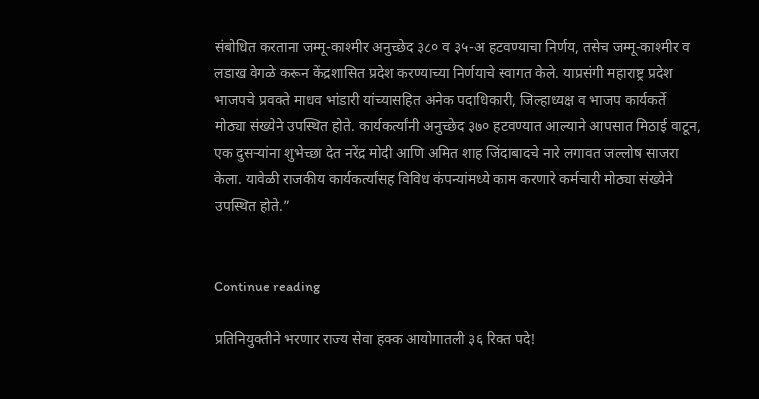संबोधित करताना जम्मू-काश्मीर अनुच्छेद ३८० व ३५-अ हटवण्याचा निर्णय, तसेच जम्मू-काश्मीर व लडाख वेगळे करून केंद्रशासित प्रदेश करण्याच्या निर्णयाचे स्वागत केले. याप्रसंगी महाराष्ट्र प्रदेश भाजपचे प्रवक्ते माधव भांडारी यांच्यासहित अनेक पदाधिकारी, जिल्हाध्यक्ष व भाजप कार्यकर्ते मोठ्या संख्येने उपस्थित होते. कार्यकर्त्यांनी अनुच्छेद ३७० हटवण्यात आल्याने आपसात मिठाई वाटून, एक दुसऱ्यांना शुभेच्छा देत नरेंद्र मोदी आणि अमित शाह जिंदाबादचे नारे लगावत जल्लोष साजरा केला. यावेळी राजकीय कार्यकर्त्यांसह विविध कंपन्यांमध्ये काम करणारे कर्मचारी मोठ्या संख्येने उपस्थित होते.”


Continue reading

प्रतिनियुक्तीने भरणार राज्य सेवा हक्क आयोगातली ३६ रिक्त पदे!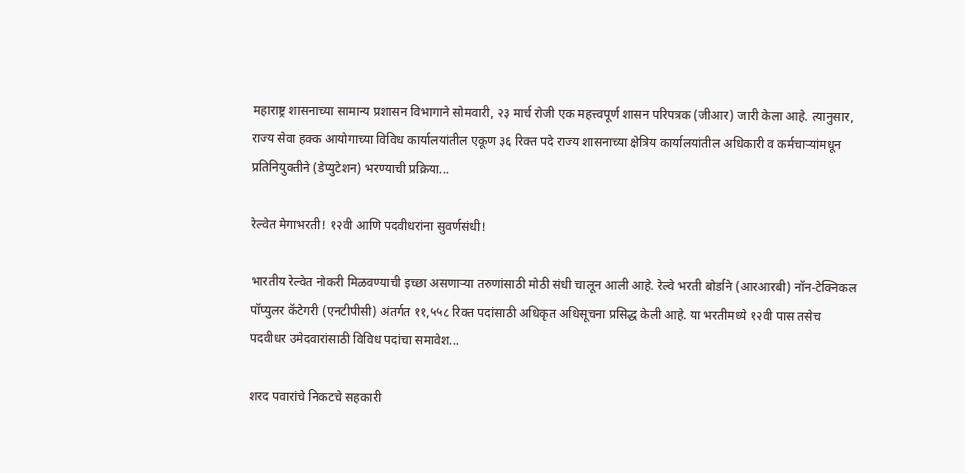महाराष्ट्र शासनाच्या सामान्य प्रशासन विभागाने सोमवारी, २३ मार्च रोजी एक महत्त्वपूर्ण शासन परिपत्रक (जीआर) जारी केला आहे. त्यानुसार, राज्य सेवा हक्क आयोगाच्या विविध कार्यालयांतील एकूण ३६ रिक्त पदे राज्य शासनाच्या क्षेत्रिय कार्यालयांतील अधिकारी व कर्मचाऱ्यांमधून प्रतिनियुक्तीने (डेप्युटेशन) भरण्याची प्रक्रिया...

रेल्वेत मेगाभरती! १२वी आणि पदवीधरांना सुवर्णसंधी!

भारतीय रेल्वेत नोकरी मिळवण्याची इच्छा असणाऱ्या तरुणांसाठी मोठी संधी चालून आली आहे. रेल्वे भरती बोर्डाने (आरआरबी) नॉन-टेक्निकल पॉप्युलर कॅटेगरी (एनटीपीसी) अंतर्गत ११,५५८ रिक्त पदांसाठी अधिकृत अधिसूचना प्रसिद्ध केली आहे. या भरतीमध्ये १२वी पास तसेच पदवीधर उमेदवारांसाठी विविध पदांचा समावेश...

शरद पवारांचे निकटचे सहकारी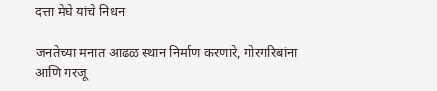दत्ता मेघे यांचे निधन

जनतेच्या मनात आढळ स्थान निर्माण करणारे, गोरगरिबांना आणि गरजू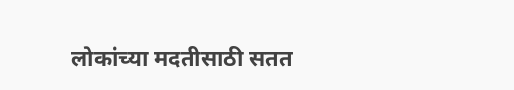लोकांच्या मदतीसाठी सतत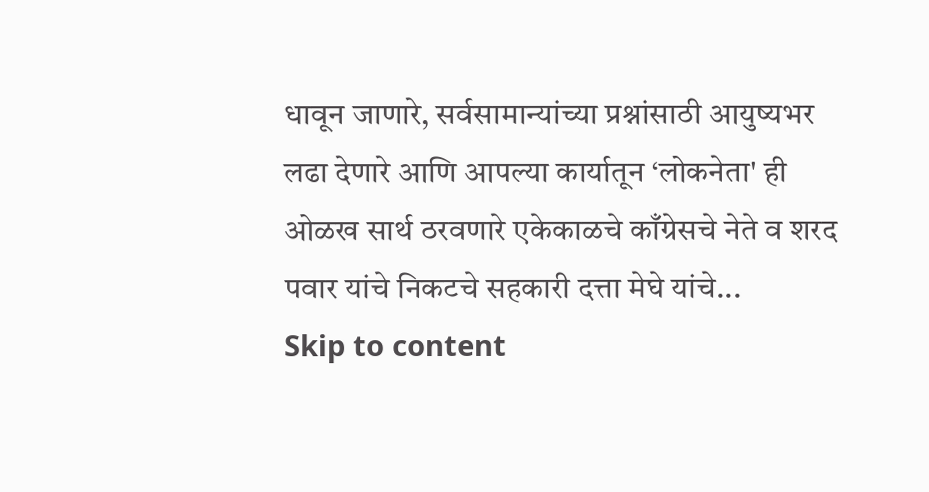धावून जाणारे, सर्वसामान्यांच्या प्रश्नांसाठी आयुष्यभर लढा देणारे आणि आपल्या कार्यातून ‘लोकनेता' ही ओळख सार्थ ठरवणारे एकेकाळचे काँग्रेसचे नेते व शरद पवार यांचे निकटचे सहकारी दत्ता मेघे यांचे...
Skip to content